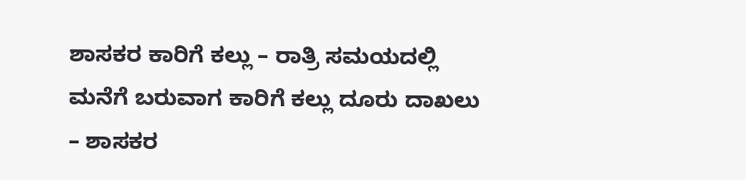ಶಾಸಕರ ಕಾರಿಗೆ ಕಲ್ಲು – ರಾತ್ರಿ ಸಮಯದಲ್ಲಿ ಮನೆಗೆ ಬರುವಾಗ ಕಾರಿಗೆ ಕಲ್ಲು ದೂರು ದಾಖಲು – ಶಾಸಕರ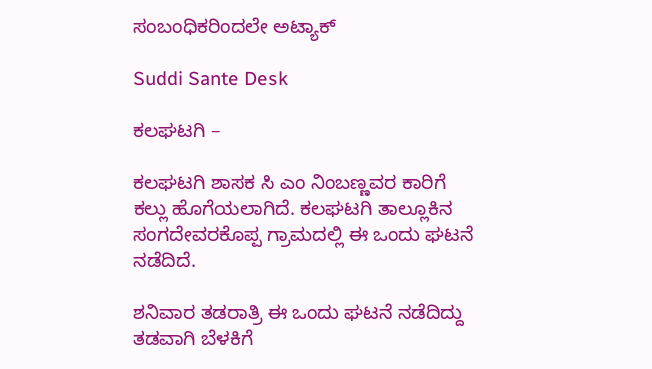ಸಂಬಂಧಿಕರಿಂದಲೇ ಅಟ್ಯಾಕ್

Suddi Sante Desk

ಕಲಘಟಗಿ –

ಕಲಘಟಗಿ ಶಾಸಕ ಸಿ ಎಂ ನಿಂಬಣ್ಣವರ ಕಾರಿಗೆ ಕಲ್ಲು ಹೊಗೆಯಲಾಗಿದೆ. ಕಲಘಟಗಿ ತಾಲ್ಲೂಕಿನ ಸಂಗದೇವರಕೊಪ್ಪ ಗ್ರಾಮದಲ್ಲಿ ಈ ಒಂದು ಘಟನೆ ನಡೆದಿದೆ.

ಶನಿವಾರ ತಡರಾತ್ರಿ ಈ ಒಂದು ಘಟನೆ ನಡೆದಿದ್ದು ತಡವಾಗಿ ಬೆಳಕಿಗೆ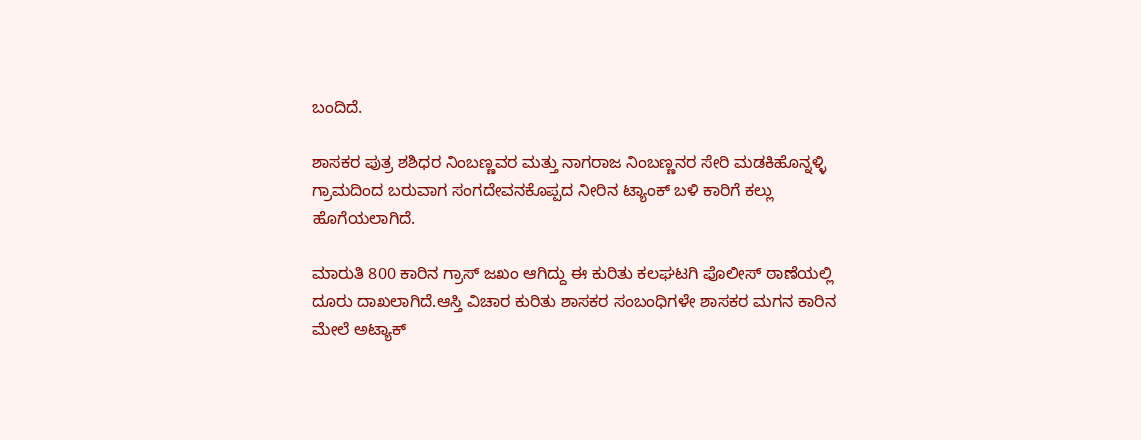ಬಂದಿದೆ.

ಶಾಸಕರ ಪುತ್ರ ಶಶಿಧರ ನಿಂಬಣ್ಣವರ ಮತ್ತು ನಾಗರಾಜ ನಿಂಬಣ್ಣನರ ಸೇರಿ ಮಡಕಿಹೊನ್ನಳ್ಳಿ ಗ್ರಾಮದಿಂದ ಬರುವಾಗ ಸಂಗದೇವನಕೊಪ್ಪದ ನೀರಿನ ಟ್ಯಾಂಕ್ ಬಳಿ ಕಾರಿಗೆ ಕಲ್ಲು  ಹೊಗೆಯಲಾಗಿದೆ.

ಮಾರುತಿ 800 ಕಾರಿನ ಗ್ರಾಸ್ ಜಖಂ ಆಗಿದ್ದು ಈ ಕುರಿತು ಕಲಘಟಗಿ ಪೊಲೀಸ್ ಠಾಣೆಯಲ್ಲಿ ದೂರು ದಾಖಲಾಗಿದೆ.ಆಸ್ತಿ ವಿಚಾರ ಕುರಿತು ಶಾಸಕರ ಸಂಬಂಧಿಗಳೇ ಶಾಸಕರ ಮಗನ ಕಾರಿನ ಮೇಲೆ ಅಟ್ಯಾಕ್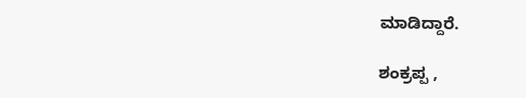ಮಾಡಿದ್ದಾರೆ.

ಶಂಕ್ರಪ್ಪ ,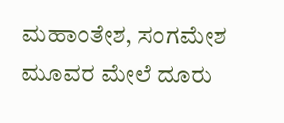ಮಹಾಂತೇಶ, ಸಂಗಮೇಶ ಮೂವರ ಮೇಲೆ ದೂರು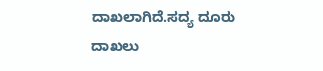ದಾಖಲಾಗಿದೆ.ಸದ್ಯ ದೂರು ದಾಖಲು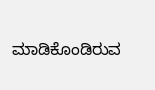ಮಾಡಿಕೊಂಡಿರುವ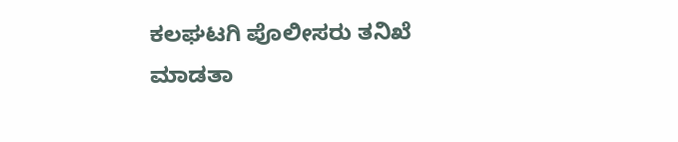ಕಲಘಟಗಿ ಪೊಲೀಸರು ತನಿಖೆ ಮಾಡತಾ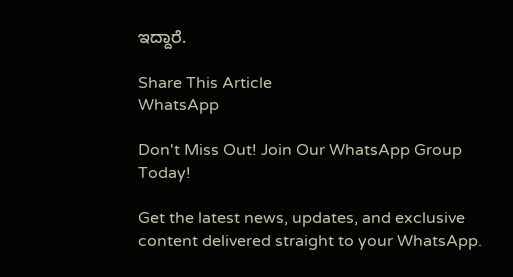ಇದ್ದಾರೆ.

Share This Article
WhatsApp

Don't Miss Out! Join Our WhatsApp Group Today!

Get the latest news, updates, and exclusive content delivered straight to your WhatsApp.